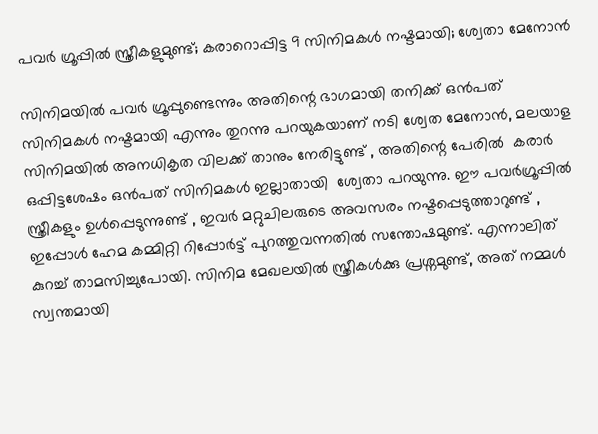പവർ ഗ്രൂപ്പിൽ സ്ത്രീകളുമുണ്ട്; കരാറൊപ്പിട്ട 9 സിനിമകൾ നഷ്ടമായി; ശ്വേതാ മേനോൻ

സിനിമയിൽ പവർ ഗ്രൂപ്പുണ്ടെന്നും അതിന്റെ ഭാഗമായി തനിക്ക് ഒൻപത് സിനിമകൾ നഷ്ടമായി എന്നും തുറന്നു പറയുകയാണ് നടി ശ്വേത മേനോൻ, മലയാള സിനിമയില്‍ അനധികൃത വിലക്ക് താനും നേരിട്ടുണ്ട് , അതിന്റെ പേരിൽ  കരാര്‍ ഒപ്പിട്ടശേഷം ഒന്‍പത് സിനിമകള്‍ ഇല്ലാതായി  ശ്വേതാ പറയുന്നു. ഈ പവര്‍ഗ്രൂപ്പില്‍ സ്ത്രീകളും ഉൾപ്പെടുന്നുണ്ട് , ഇവര്‍ മറ്റുചിലരുടെ അവസരം നഷ്ടപ്പെടുത്താറുണ്ട് , ഇപ്പോൾ ഹേമ കമ്മിറ്റി റിപ്പോർട്ട് പുറത്തുവന്നതിൽ സന്തോഷമുണ്ട്. എന്നാലിത്  കുറച്ച് താമസിച്ചുപോയി. സിനിമ മേഖലയിൽ സ്ത്രീകൾക്കു പ്രശ്നമുണ്ട്, അത് നമ്മൾ സ്വന്തമായി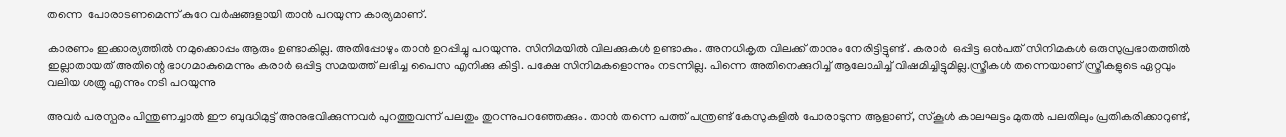തന്നെ  പോരാടണമെന്ന് കുറേ വർഷങ്ങളായി താൻ പറയുന്ന കാര്യമാണ്.

കാരണം ഇക്കാര്യത്തില്‍ നമുക്കൊപ്പം ആരും ഉണ്ടാകില്ല. അതിപ്പോഴും താൻ ഉറപ്പിച്ചു പറയുന്നു. സിനിമയിൽ വിലക്കുകൾ ഉണ്ടാകും. അനധികൃത വിലക്ക് താനും നേരിട്ടിട്ടുണ്ട് . കരാർ  ഒപ്പിട്ട ഒൻപത് സിനിമകൾ ഒരുസുപ്രഭാതത്തിൽ ഇല്ലാതായത് അതിന്റെ ഭാഗമാകുമെന്നും കരാർ ഒപ്പിട്ട സമയത്ത് ലഭിച്ച പൈസ എനിക്കു കിട്ടി. പക്ഷേ സിനിമകളൊന്നും നടന്നില്ല. പിന്നെ അതിനെക്കുറിച്ച് ആലോചിച്ച് വിഷമിച്ചിട്ടുമില്ല.സ്ത്രീകൾ തന്നെയാണ് സ്ത്രീകളുടെ ഏറ്റവും വലിയ ശത്രു എന്നും നടി പറയുന്നു

അവർ പരസ്പരം പിന്തുണച്ചാൽ ഈ ബുദ്ധിമുട്ട് അനുഭവിക്കുന്നവർ പുറത്തുവന്ന് പലതും തുറന്നുപറഞ്ഞേക്കും. താൻ തന്നെ പത്ത് പന്ത്രണ്ട് കേസുകളിൽ പോരാടുന്ന ആളാണ്, സ്കൂൾ കാലഘട്ടം മുതല്‍ പലതിലും പ്രതികരിക്കാറുണ്ട്,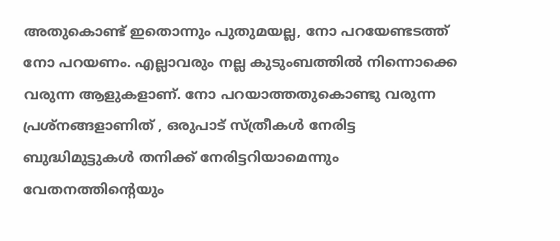അതുകൊണ്ട് ഇതൊന്നും പുതുമയല്ല, നോ പറയേണ്ടടത്ത് നോ പറയണം. എല്ലാവരും നല്ല കുടുംബത്തിൽ നിന്നൊക്കെ വരുന്ന ആളുകളാണ്. നോ പറയാത്തതുകൊണ്ടു വരുന്ന പ്രശ്നങ്ങളാണിത് , ഒരുപാട് സ്ത്രീകൾ നേരിട്ട ബുദ്ധിമുട്ടുകൾ തനിക്ക് നേരിട്ടറിയാമെന്നും  വേതനത്തിന്റെയും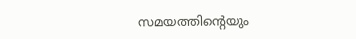സമയത്തിന്റെയും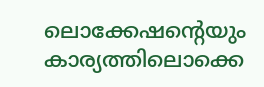ലൊക്കേഷന്റെയും കാര്യത്തിലൊക്കെ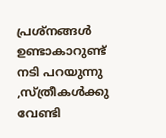പ്രശ്നങ്ങൾ ഉണ്ടാകാറുണ്ട് നടി പറയുന്നു ,സ്ത്രീകൾക്കു വേണ്ടി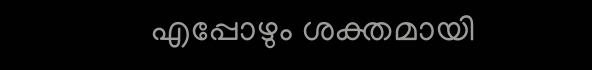എപ്പോഴും ശക്തമായി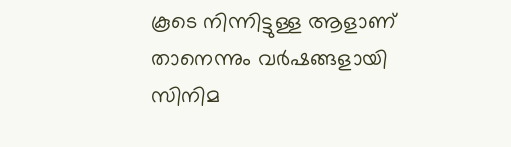കൂടെ നിന്നിട്ടുള്ള ആളാണ് താനെന്നും വർഷങ്ങളായി സിനിമ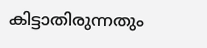കിട്ടാതിരുന്നതും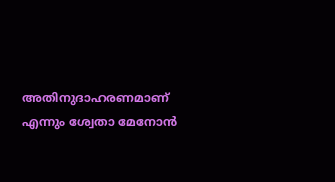അതിനുദാഹരണമാണ് എന്നും ശ്വേതാ മേനോൻ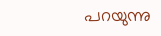പറയുന്നു